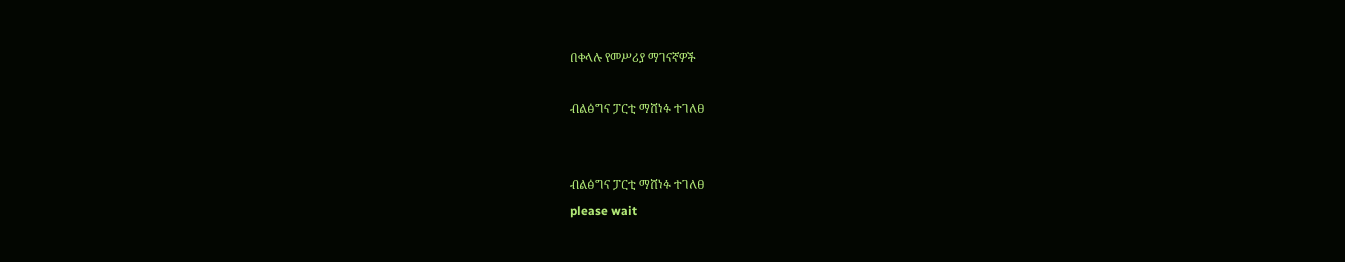በቀላሉ የመሥሪያ ማገናኛዎች

ብልፅግና ፓርቲ ማሸነፉ ተገለፀ


ብልፅግና ፓርቲ ማሸነፉ ተገለፀ
please wait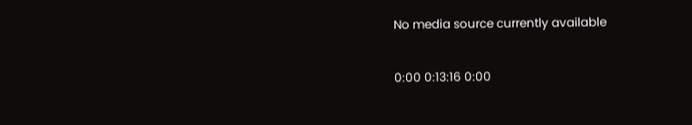No media source currently available

0:00 0:13:16 0:00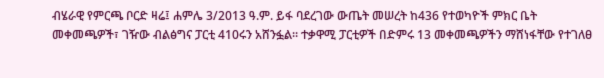ብሄራዊ የምርጫ ቦርድ ዛሬ፤ ሐምሌ 3/2013 ዓ.ም. ይፋ ባደረገው ውጤት መሠረት ከ436 የተወካዮች ምክር ቤት መቀመጫዎች፣ ገዥው ብልፅግና ፓርቲ 410ሩን አሸንፏል። ተቃዋሚ ፓርቲዎች በድምሩ 13 መቀመጫዎችን ማሸነፋቸው የተገለፀ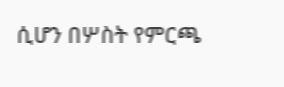ሲሆን በሦስት የምርጫ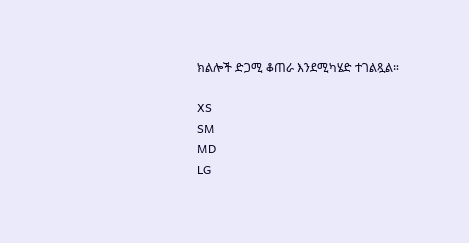ክልሎች ድጋሚ ቆጠራ እንደሚካሄድ ተገልጿል።

XS
SM
MD
LG